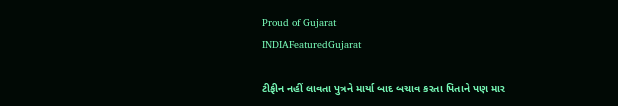Proud of Gujarat
INDIAFeaturedGujarat

ટીફીન નહીં લાવતા પુત્રને માર્યા બાદ બચાવ કરતા પિતાને પણ માર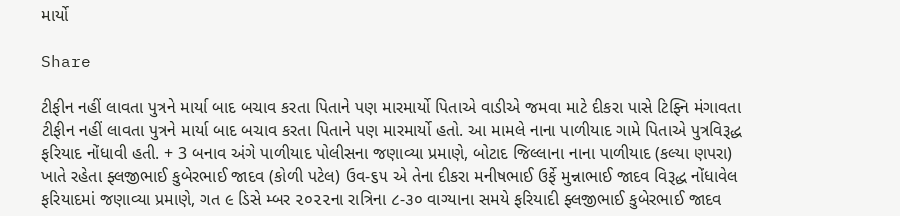માર્યો

Share

ટીફીન નહીં લાવતા પુત્રને માર્યા બાદ બચાવ કરતા પિતાને પણ મારમાર્યો પિતાએ વાડીએ જમવા માટે દીકરા પાસે ટિફ્નિ મંગાવતા ટીફીન નહીં લાવતા પુત્રને માર્યા બાદ બચાવ કરતા પિતાને પણ મારમાર્યો હતો. આ મામલે નાના પાળીયાદ ગામે પિતાએ પુત્રવિરૂદ્ધ ફરિયાદ નોંધાવી હતી. + 3 બનાવ અંગે પાળીયાદ પોલીસના જણાવ્યા પ્રમાણે, બોટાદ જિલ્લાના નાના પાળીયાદ (કલ્યા ણપરા) ખાતે રહેતા ફ્લજીભાઈ કુબેરભાઈ જાદવ (કોળી પટેલ) ઉવ-૬૫ એ તેના દીકરા મનીષભાઈ ઉર્ફે મુન્નાભાઈ જાદવ વિરૂદ્ધ નોંધાવેલ ફરિયાદમાં જણાવ્યા પ્રમાણે, ગત ૯ ડિસે મ્બર ૨૦૨૨ના રાત્રિના ૮-૩૦ વાગ્યાના સમયે ફરિયાદી ફ્લજીભાઈ કુબેરભાઈ જાદવ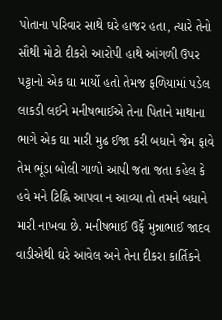પોતાના પરિવાર સાથે ઘરે હાજર હતા, ત્યારે તેનો સૌથી મોટો દીકરો આરોપી હાથે આંગળી ઉપર પટ્ટાનો એક ઘા માર્યો હતો તેમજ ફળિયામાં પડેલ લાકડી લઈને મનીષભાઈએ તેના પિતાને માથાના ભાગે એક ઘા મારી મુઢ ઈજા કરી બધાને જેમ ફાવે તેમ ભૂંડા બોલી ગાળો આપી જતા જતા કહેલ કે હવે મને ટિહ્નિ આપવા ન આવ્યા તો તમને બધાને મારી નાખવા છે. મનીષભાઈ ઉર્ફે મુન્નાભાઈ જાદવ વાડીએથી ઘરે આવેલ અને તેના દીકરા કાર્તિકને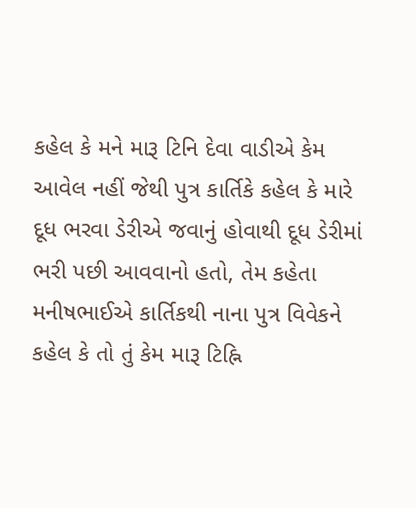કહેલ કે મને મારૂ ટિનિ દેવા વાડીએ કેમ આવેલ નહીં જેથી પુત્ર કાર્તિકે કહેલ કે મારે દૂધ ભરવા ડેરીએ જવાનું હોવાથી દૂધ ડેરીમાં ભરી પછી આવવાનો હતો, તેમ કહેતા મનીષભાઈએ કાર્તિકથી નાના પુત્ર વિવેકને કહેલ કે તો તું કેમ મારૂ ટિહ્નિ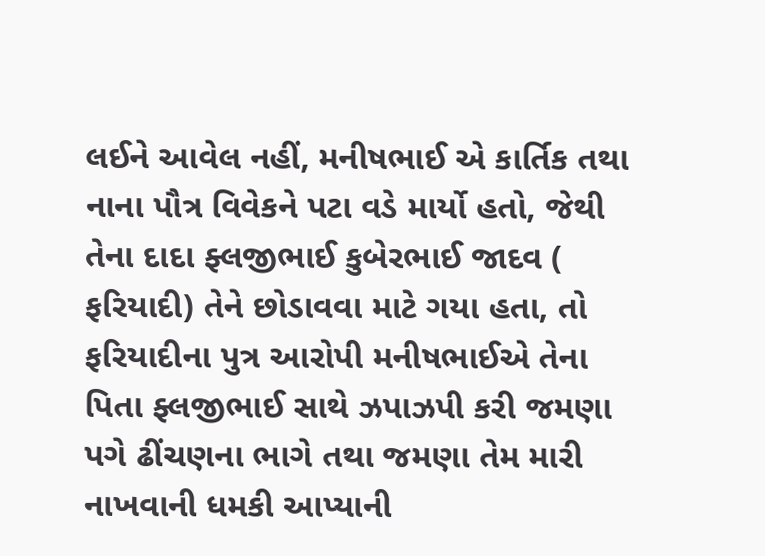લઈને આવેલ નહીં, મનીષભાઈ એ કાર્તિક તથા નાના પૌત્ર વિવેકને પટા વડે માર્યો હતો, જેથી તેના દાદા ફ્લજીભાઈ કુબેરભાઈ જાદવ ( ફરિયાદી) તેને છોડાવવા માટે ગયા હતા, તો ફરિયાદીના પુત્ર આરોપી મનીષભાઈએ તેના પિતા ફ્લજીભાઈ સાથે ઝપાઝપી કરી જમણા પગે ઢીંચણના ભાગે તથા જમણા તેમ મારી નાખવાની ધમકી આપ્યાની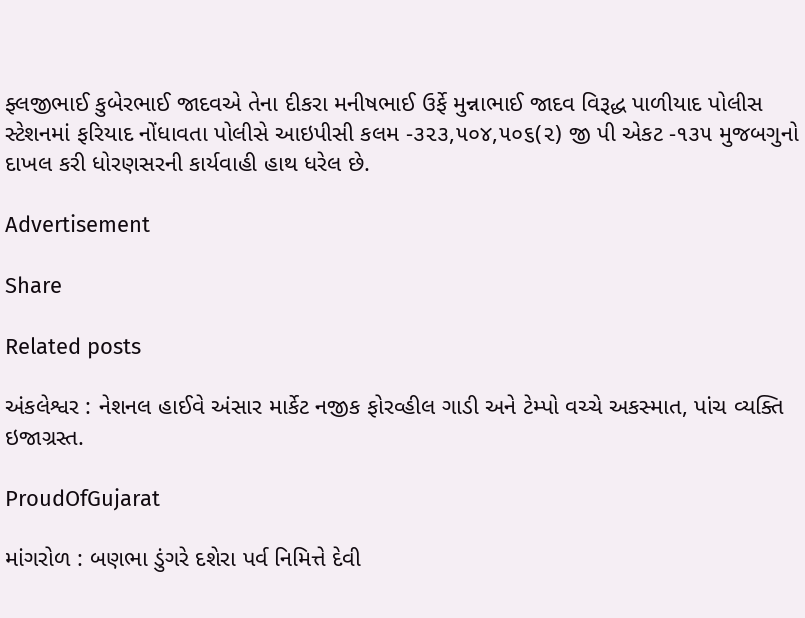ફ્લજીભાઈ કુબેરભાઈ જાદવએ તેના દીકરા મનીષભાઈ ઉર્ફે મુન્નાભાઈ જાદવ વિરૂદ્ધ પાળીયાદ પોલીસ સ્ટેશનમાં ફરિયાદ નોંધાવતા પોલીસે આઇપીસી કલમ -૩૨૩,૫૦૪,૫૦૬(૨) જી પી એકટ -૧૩૫ મુજબગુનો દાખલ કરી ધોરણસરની કાર્યવાહી હાથ ધરેલ છે.

Advertisement

Share

Related posts

અંકલેશ્વર : નેશનલ હાઈવે અંસાર માર્કેટ નજીક ફોરવ્હીલ ગાડી અને ટેમ્પો વચ્ચે અકસ્માત, પાંચ વ્યક્તિ ઇજાગ્રસ્ત.

ProudOfGujarat

માંગરોળ : બણભા ડુંગરે દશેરા પર્વ નિમિત્તે દેવી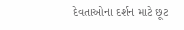દેવતાઓના દર્શન માટે છૂટ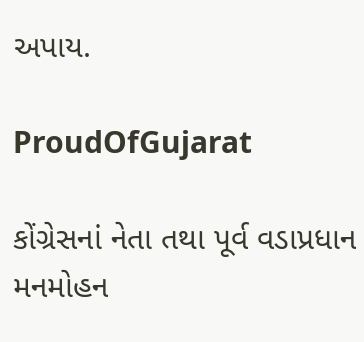અપાય.

ProudOfGujarat

કોંગ્રેસનાં નેતા તથા પૂર્વ વડાપ્રધાન મનમોહન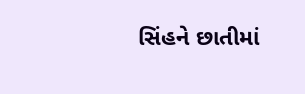સિંહને છાતીમાં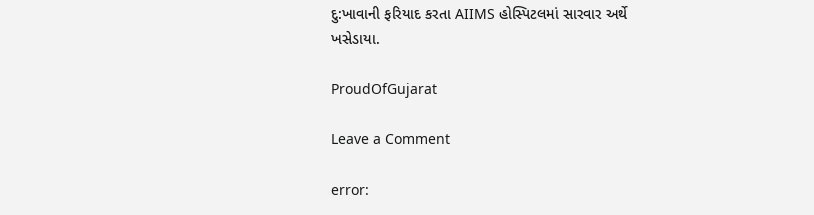દુ:ખાવાની ફરિયાદ કરતા AIIMS હોસ્પિટલમાં સારવાર અર્થે ખસેડાયા.

ProudOfGujarat

Leave a Comment

error: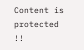Content is protected !!